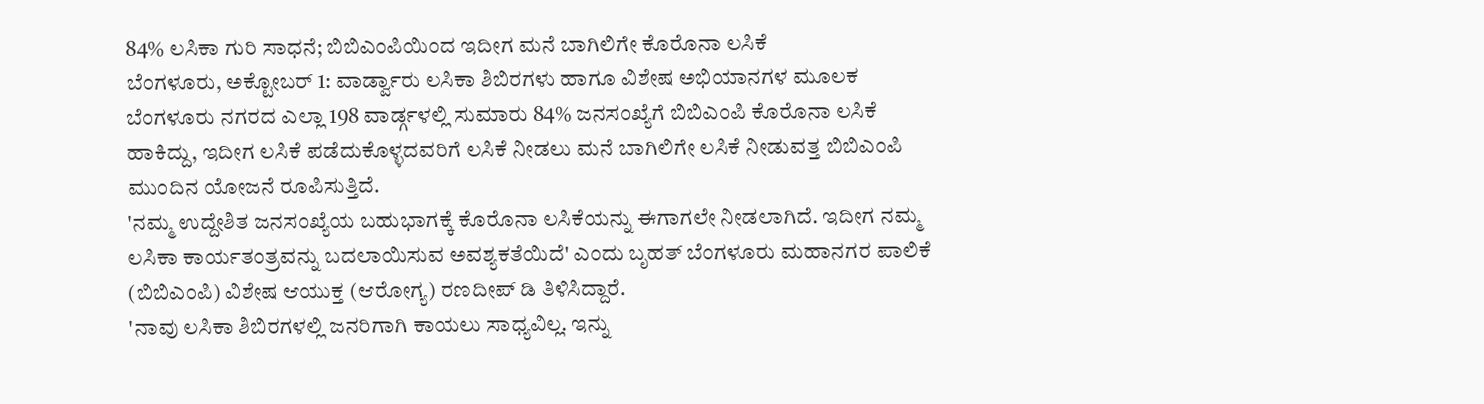84% ಲಸಿಕಾ ಗುರಿ ಸಾಧನೆ; ಬಿಬಿಎಂಪಿಯಿಂದ ಇದೀಗ ಮನೆ ಬಾಗಿಲಿಗೇ ಕೊರೊನಾ ಲಸಿಕೆ
ಬೆಂಗಳೂರು, ಅಕ್ಟೋಬರ್ 1: ವಾರ್ಡ್ವಾರು ಲಸಿಕಾ ಶಿಬಿರಗಳು ಹಾಗೂ ವಿಶೇಷ ಅಭಿಯಾನಗಳ ಮೂಲಕ ಬೆಂಗಳೂರು ನಗರದ ಎಲ್ಲಾ 198 ವಾರ್ಡ್ಗಳಲ್ಲಿ ಸುಮಾರು 84% ಜನಸಂಖ್ಯೆಗೆ ಬಿಬಿಎಂಪಿ ಕೊರೊನಾ ಲಸಿಕೆ ಹಾಕಿದ್ದು, ಇದೀಗ ಲಸಿಕೆ ಪಡೆದುಕೊಳ್ಳದವರಿಗೆ ಲಸಿಕೆ ನೀಡಲು ಮನೆ ಬಾಗಿಲಿಗೇ ಲಸಿಕೆ ನೀಡುವತ್ತ ಬಿಬಿಎಂಪಿ ಮುಂದಿನ ಯೋಜನೆ ರೂಪಿಸುತ್ತಿದೆ.
'ನಮ್ಮ ಉದ್ದೇಶಿತ ಜನಸಂಖ್ಯೆಯ ಬಹುಭಾಗಕ್ಕೆ ಕೊರೊನಾ ಲಸಿಕೆಯನ್ನು ಈಗಾಗಲೇ ನೀಡಲಾಗಿದೆ. ಇದೀಗ ನಮ್ಮ ಲಸಿಕಾ ಕಾರ್ಯತಂತ್ರವನ್ನು ಬದಲಾಯಿಸುವ ಅವಶ್ಯಕತೆಯಿದೆ' ಎಂದು ಬೃಹತ್ ಬೆಂಗಳೂರು ಮಹಾನಗರ ಪಾಲಿಕೆ (ಬಿಬಿಎಂಪಿ) ವಿಶೇಷ ಆಯುಕ್ತ (ಆರೋಗ್ಯ) ರಣದೀಪ್ ಡಿ ತಿಳಿಸಿದ್ದಾರೆ.
'ನಾವು ಲಸಿಕಾ ಶಿಬಿರಗಳಲ್ಲಿ ಜನರಿಗಾಗಿ ಕಾಯಲು ಸಾಧ್ಯವಿಲ್ಲ. ಇನ್ನು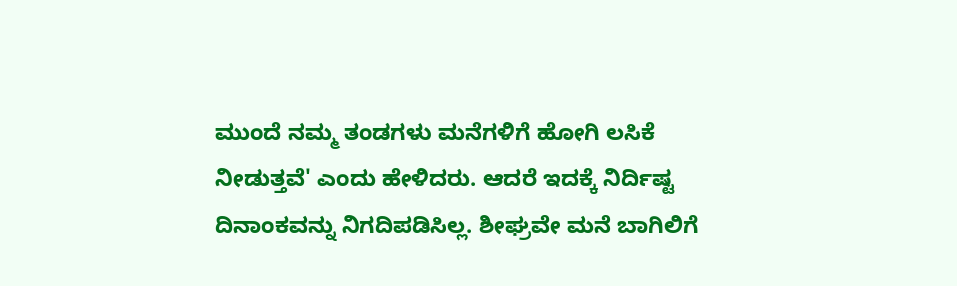ಮುಂದೆ ನಮ್ಮ ತಂಡಗಳು ಮನೆಗಳಿಗೆ ಹೋಗಿ ಲಸಿಕೆ ನೀಡುತ್ತವೆ' ಎಂದು ಹೇಳಿದರು. ಆದರೆ ಇದಕ್ಕೆ ನಿರ್ದಿಷ್ಟ ದಿನಾಂಕವನ್ನು ನಿಗದಿಪಡಿಸಿಲ್ಲ. ಶೀಘ್ರವೇ ಮನೆ ಬಾಗಿಲಿಗೆ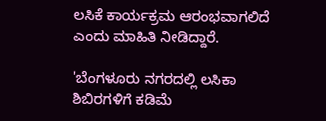ಲಸಿಕೆ ಕಾರ್ಯಕ್ರಮ ಆರಂಭವಾಗಲಿದೆ ಎಂದು ಮಾಹಿತಿ ನೀಡಿದ್ದಾರೆ.

'ಬೆಂಗಳೂರು ನಗರದಲ್ಲಿ ಲಸಿಕಾ ಶಿಬಿರಗಳಿಗೆ ಕಡಿಮೆ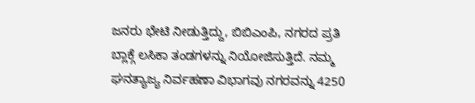ಜನರು ಭೇಟಿ ನೀಡುತ್ತಿದ್ದು, ಬಿಬಿಎಂಪಿ, ನಗರದ ಪ್ರತಿ ಬ್ಲಾಕ್ಗೆ ಲಸಿಕಾ ತಂಡಗಳನ್ನು ನಿಯೋಜಿಸುತ್ತಿದೆ. ನಮ್ಮ ಘನತ್ಯಾಜ್ಯ ನಿರ್ವಹಣಾ ವಿಭಾಗವು ನಗರವನ್ನು 4250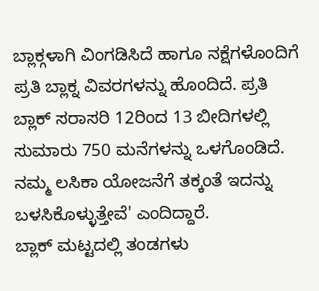ಬ್ಲಾಕ್ಗಳಾಗಿ ವಿಂಗಡಿಸಿದೆ ಹಾಗೂ ನಕ್ಷೆಗಳೊಂದಿಗೆ ಪ್ರತಿ ಬ್ಲಾಕ್ನ ವಿವರಗಳನ್ನು ಹೊಂದಿದೆ. ಪ್ರತಿ ಬ್ಲಾಕ್ ಸರಾಸರಿ 12ರಿಂದ 13 ಬೀದಿಗಳಲ್ಲಿ ಸುಮಾರು 750 ಮನೆಗಳನ್ನು ಒಳಗೊಂಡಿದೆ. ನಮ್ಮ ಲಸಿಕಾ ಯೋಜನೆಗೆ ತಕ್ಕಂತೆ ಇದನ್ನು ಬಳಸಿಕೊಳ್ಳುತ್ತೇವೆ' ಎಂದಿದ್ದಾರೆ.
ಬ್ಲಾಕ್ ಮಟ್ಟದಲ್ಲಿ ತಂಡಗಳು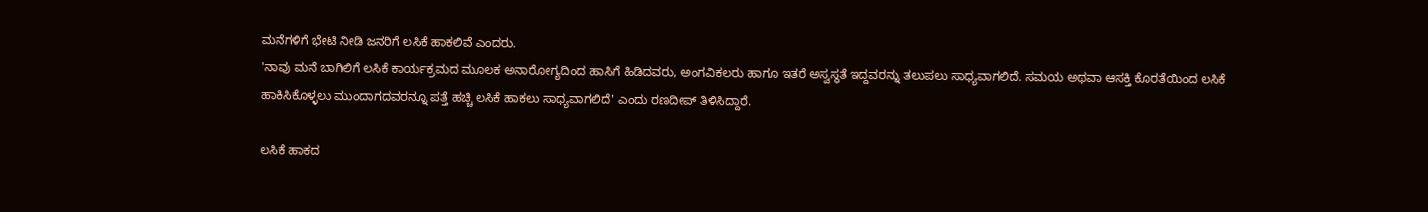ಮನೆಗಳಿಗೆ ಭೇಟಿ ನೀಡಿ ಜನರಿಗೆ ಲಸಿಕೆ ಹಾಕಲಿವೆ ಎಂದರು.
'ನಾವು ಮನೆ ಬಾಗಿಲಿಗೆ ಲಸಿಕೆ ಕಾರ್ಯಕ್ರಮದ ಮೂಲಕ ಅನಾರೋಗ್ಯದಿಂದ ಹಾಸಿಗೆ ಹಿಡಿದವರು, ಅಂಗವಿಕಲರು ಹಾಗೂ ಇತರೆ ಅಸ್ವಸ್ಥತೆ ಇದ್ದವರನ್ನು ತಲುಪಲು ಸಾಧ್ಯವಾಗಲಿದೆ. ಸಮಯ ಅಥವಾ ಆಸಕ್ತಿ ಕೊರತೆಯಿಂದ ಲಸಿಕೆ ಹಾಕಿಸಿಕೊಳ್ಳಲು ಮುಂದಾಗದವರನ್ನೂ ಪತ್ತೆ ಹಚ್ಚಿ ಲಸಿಕೆ ಹಾಕಲು ಸಾಧ್ಯವಾಗಲಿದೆ' ಎಂದು ರಣದೀಪ್ ತಿಳಿಸಿದ್ದಾರೆ.

ಲಸಿಕೆ ಹಾಕದ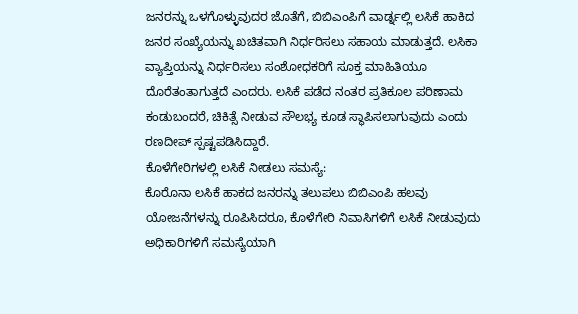ಜನರನ್ನು ಒಳಗೊಳ್ಳುವುದರ ಜೊತೆಗೆ, ಬಿಬಿಎಂಪಿಗೆ ವಾರ್ಡ್ನಲ್ಲಿ ಲಸಿಕೆ ಹಾಕಿದ ಜನರ ಸಂಖ್ಯೆಯನ್ನು ಖಚಿತವಾಗಿ ನಿರ್ಧರಿಸಲು ಸಹಾಯ ಮಾಡುತ್ತದೆ. ಲಸಿಕಾ ವ್ಯಾಪ್ತಿಯನ್ನು ನಿರ್ಧರಿಸಲು ಸಂಶೋಧಕರಿಗೆ ಸೂಕ್ತ ಮಾಹಿತಿಯೂ ದೊರೆತಂತಾಗುತ್ತದೆ ಎಂದರು. ಲಸಿಕೆ ಪಡೆದ ನಂತರ ಪ್ರತಿಕೂಲ ಪರಿಣಾಮ ಕಂಡುಬಂದರೆ, ಚಿಕಿತ್ಸೆ ನೀಡುವ ಸೌಲಭ್ಯ ಕೂಡ ಸ್ಥಾಪಿಸಲಾಗುವುದು ಎಂದು ರಣದೀಪ್ ಸ್ಪಷ್ಟಪಡಿಸಿದ್ದಾರೆ.
ಕೊಳೆಗೇರಿಗಳಲ್ಲಿ ಲಸಿಕೆ ನೀಡಲು ಸಮಸ್ಯೆ:
ಕೊರೊನಾ ಲಸಿಕೆ ಹಾಕದ ಜನರನ್ನು ತಲುಪಲು ಬಿಬಿಎಂಪಿ ಹಲವು ಯೋಜನೆಗಳನ್ನು ರೂಪಿಸಿದರೂ, ಕೊಳೆಗೇರಿ ನಿವಾಸಿಗಳಿಗೆ ಲಸಿಕೆ ನೀಡುವುದು ಅಧಿಕಾರಿಗಳಿಗೆ ಸಮಸ್ಯೆಯಾಗಿ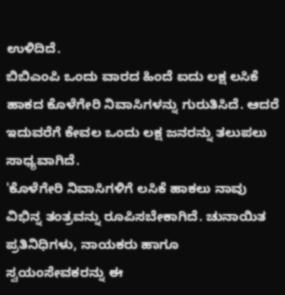ಉಳಿದಿದೆ.
ಬಿಬಿಎಂಪಿ ಒಂದು ವಾರದ ಹಿಂದೆ ಐದು ಲಕ್ಷ ಲಸಿಕೆ ಹಾಕದ ಕೊಳೆಗೇರಿ ನಿವಾಸಿಗಳನ್ನು ಗುರುತಿಸಿದೆ. ಆದರೆ ಇದುವರೆಗೆ ಕೇವಲ ಒಂದು ಲಕ್ಷ ಜನರನ್ನು ತಲುಪಲು ಸಾಧ್ಯವಾಗಿದೆ.
'ಕೊಳೆಗೇರಿ ನಿವಾಸಿಗಳಿಗೆ ಲಸಿಕೆ ಹಾಕಲು ನಾವು ವಿಭಿನ್ನ ತಂತ್ರವನ್ನು ರೂಪಿಸಬೇಕಾಗಿದೆ. ಚುನಾಯಿತ ಪ್ರತಿನಿಧಿಗಳು, ನಾಯಕರು ಹಾಗೂ ಸ್ವಯಂಸೇವಕರನ್ನು ಈ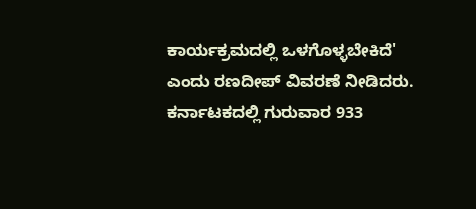ಕಾರ್ಯಕ್ರಮದಲ್ಲಿ ಒಳಗೊಳ್ಳಬೇಕಿದೆ' ಎಂದು ರಣದೀಪ್ ವಿವರಣೆ ನೀಡಿದರು.
ಕರ್ನಾಟಕದಲ್ಲಿ ಗುರುವಾರ 933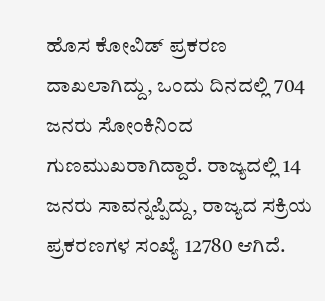ಹೊಸ ಕೋವಿಡ್ ಪ್ರಕರಣ ದಾಖಲಾಗಿದ್ದು, ಒಂದು ದಿನದಲ್ಲಿ 704 ಜನರು ಸೋಂಕಿನಿಂದ ಗುಣಮುಖರಾಗಿದ್ದಾರೆ. ರಾಜ್ಯದಲ್ಲಿ 14 ಜನರು ಸಾವನ್ನಪ್ಪಿದ್ದು, ರಾಜ್ಯದ ಸಕ್ರಿಯ ಪ್ರಕರಣಗಳ ಸಂಖ್ಯೆ 12780 ಆಗಿದೆ.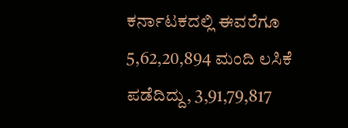ಕರ್ನಾಟಕದಲ್ಲಿ ಈವರೆಗೂ 5,62,20,894 ಮಂದಿ ಲಸಿಕೆ ಪಡೆದಿದ್ದು, 3,91,79,817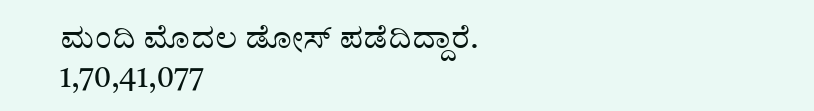ಮಂದಿ ಮೊದಲ ಡೋಸ್ ಪಡೆದಿದ್ದಾರೆ. 1,70,41,077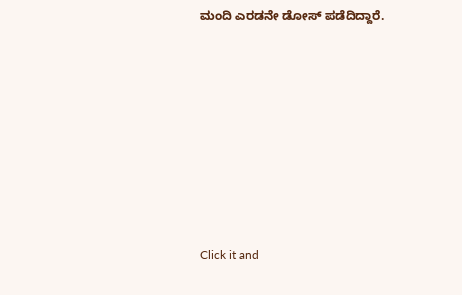ಮಂದಿ ಎರಡನೇ ಡೋಸ್ ಪಡೆದಿದ್ದಾರೆ.












Click it and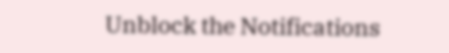Unblock the Notifications